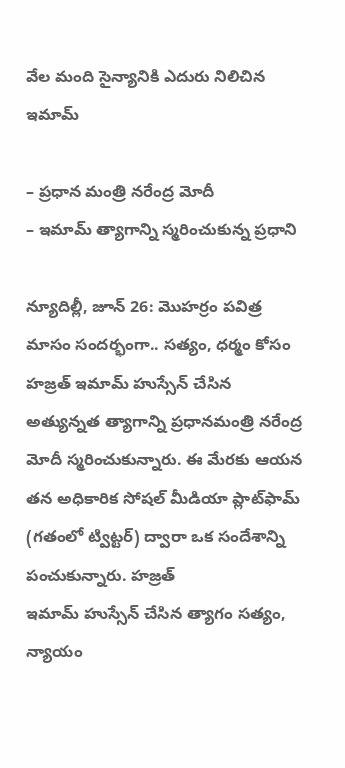వేల మంది సైన్యానికి ఎదురు నిలిచిన‌ ఇమామ్‌

– ప్రధాన మంత్రి నరేంద్ర మోదీ
– ఇమామ్‌ త్యాగాన్ని స్మరించుకున్న ప్రధాని

న్యూదిల్లీ, జూన్‌ 26: మొహర్రం పవిత్ర మాసం సందర్భంగా.. సత్యం, ధర్మం కోసం హజ్రత్‌ ఇమామ్‌ ‌హుస్సేన్‌ ‌చేసిన అత్యున్నత త్యాగాన్ని ప్రధానమంత్రి నరేంద్ర మోదీ స్మరించుకున్నారు. ఈ మేరకు ఆయన తన అధికారిక సోషల్‌ ‌మీడియా ప్లాట్‌ఫామ్‌ (గతంలో ట్విట్టర్‌) ద్వారా ఒక సందేశాన్ని పంచుకున్నారు. హజ్రత్‌ ఇమామ్‌ ‌హుస్సేన్‌ ‌చేసిన త్యాగం సత్యం, న్యాయం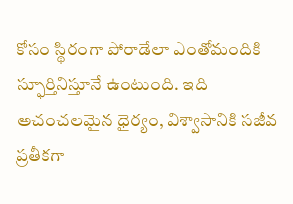కోసం స్థిరంగా పోరాడేలా ఎంతోమందికి స్ఫూర్తినిస్తూనే ఉంటుంది. ఇది అచంచలమైన ధైర్యం, విశ్వాసానికి సజీవ ప్రతీకగా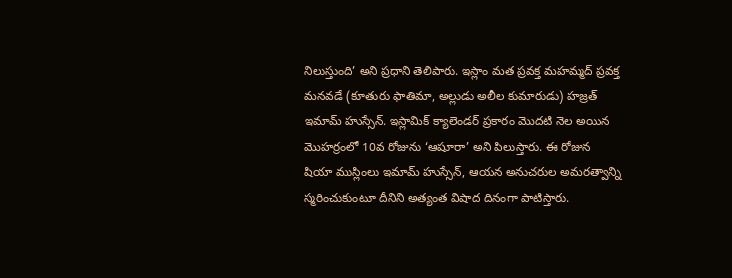నిలుస్తుంది’ అని ప్రధాని తెలిపారు. ఇస్లాం మత ప్రవక్త మహమ్మద్‌ ‌ప్రవక్త మనవడే (కూతురు ఫాతిమా, అల్లుడు అలీల కుమారుడు) హజ్రత్‌ ఇమామ్‌ ‌హుస్సేన్‌. ఇస్లామిక్‌ ‌క్యాలెండర్‌ ‌ప్రకారం మొదటి నెల అయిన మొహర్రంలో 10వ రోజును ‘ఆషూరా’ అని పిలుస్తారు. ఈ రోజున షియా ముస్లింలు ఇమామ్‌ ‌హుస్సేన్‌, ఆయన అనుచరుల అమరత్వాన్ని స్మరించుకుంటూ దీనిని అత్యంత విషాద దినంగా పాటిస్తారు.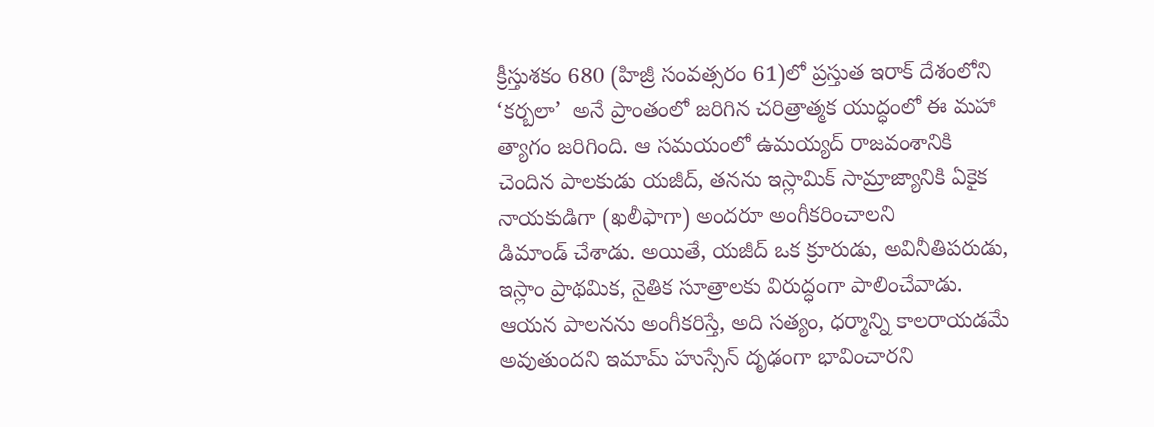క్రీస్తుశకం 680 (హిజ్రీ సంవత్సరం 61)లో ప్రస్తుత ఇరాక్‌ ‌దేశంలోని ‘కర్బలా’  అనే ప్రాంతంలో జరిగిన చరిత్రాత్మక యుద్ధంలో ఈ మహా త్యాగం జరిగింది. ఆ సమయంలో ఉమయ్యద్‌ ‌రాజవంశానికి చెందిన పాలకుడు యజీద్‌, తనను ఇస్లామిక్‌ ‌సామ్రాజ్యానికి ఏకైక నాయకుడిగా (ఖలీఫాగా) అందరూ అంగీకరించాలని డిమాండ్‌ ‌చేశాడు. అయితే, యజీద్‌ ఒక క్రూరుడు, అవినీతిపరుడు, ఇస్లాం ప్రాథమిక, నైతిక సూత్రాలకు విరుద్ధంగా పాలించేవాడు. ఆయన పాలనను అంగీకరిస్తే, అది సత్యం, ధర్మాన్ని కాలరాయడమే అవుతుందని ఇమామ్‌ ‌హుస్సేన్‌ ‌దృఢంగా భావించారని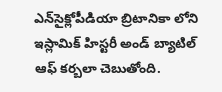ఎన్‌సైక్లోపీడియా బ్రిటానికా లోని ఇస్లామిక్‌ ‌హిస్టరీ అండ్‌ ‌బ్యాటిల్‌ ఆఫ్‌ ‌కర్బలా చెబుతోంది.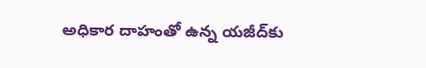అధికార దాహంతో ఉన్న యజీద్‌కు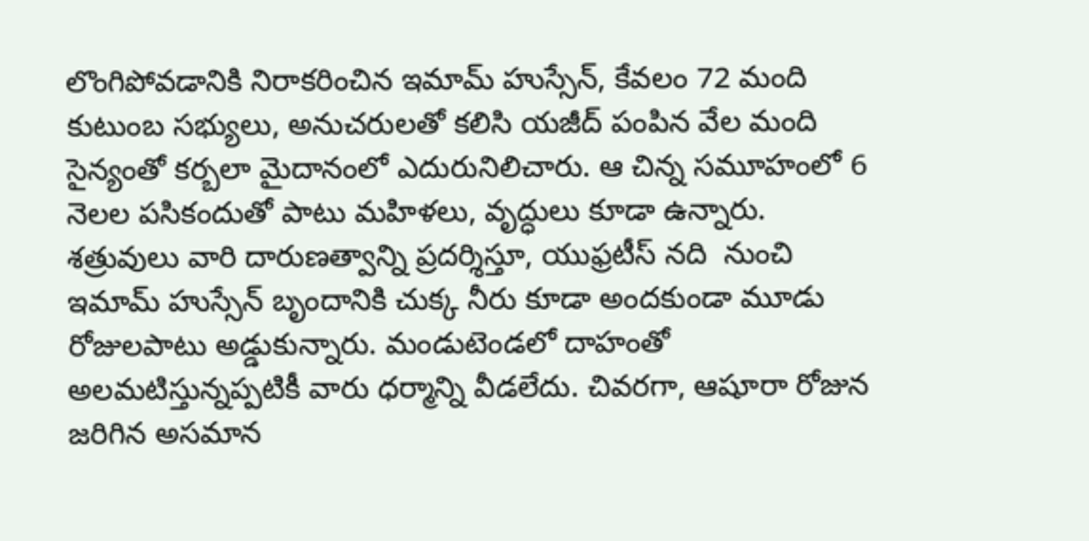లొంగిపోవడానికి నిరాకరించిన ఇమామ్‌ ‌హుస్సేన్‌, కేవలం 72 మంది కుటుంబ సభ్యులు, అనుచరులతో కలిసి యజీద్‌ ‌పంపిన వేల మంది సైన్యంతో కర్బలా మైదానంలో ఎదురునిలిచారు. ఆ చిన్న సమూహంలో 6 నెలల పసికందుతో పాటు మహిళలు, వృద్ధులు కూడా ఉన్నారు. శత్రువులు వారి దారుణత్వాన్ని ప్రదర్శిస్తూ, యుఫ్రటీస్‌ ‌నది  నుంచి ఇమామ్‌ ‌హుస్సేన్‌ ‌బృందానికి చుక్క నీరు కూడా అందకుండా మూడు రోజులపాటు అడ్డుకున్నారు. మండుటెండలో దాహంతో అలమటిస్తున్నప్పటికీ వారు ధర్మాన్ని వీడలేదు. చివరగా, ఆషూరా రోజున జరిగిన అసమాన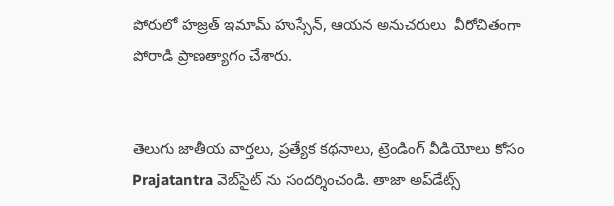పోరులో హజ్రత్‌ ఇమామ్‌ ‌హుస్సేన్‌, ఆయన అనుచరులు  వీరోచితంగా పోరాడి ప్రాణత్యాగం చేశారు.


తెలుగు జాతీయ వార్తలు, ప్రత్యేక కథనాలు, ట్రెండింగ్ వీడియోలు కోసం Prajatantra వెబ్‌సైట్ ను సందర్శించండి. తాజా అప్‌డేట్స్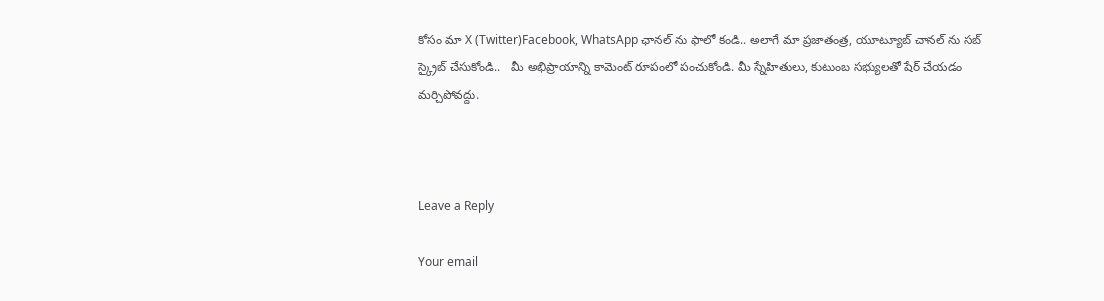కోసం మా X (Twitter)Facebook, WhatsApp ఛానల్ ను ఫాలో కండి.. అలాగే మా ప్రజాతంత్ర, యూట్యూబ్ చానల్ ను సబ్ స్క్రైబ్ చేసుకోండి..   మీ అభిప్రాయాన్ని కామెంట్ రూపంలో పంచుకోండి. మీ స్నేహితులు, కుటుంబ సభ్యులతో షేర్ చేయడం మర్చిపోవద్దు.



Leave a Reply

Your email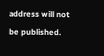address will not be published.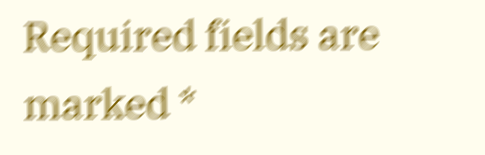Required fields are marked *